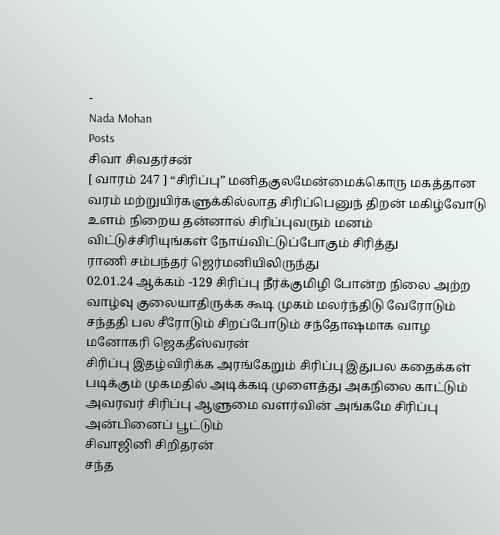-
Nada Mohan
Posts
சிவா சிவதர்சன்
[ வாரம் 247 ] “சிரிப்பு” மனிதகுலமேன்மைக்கொரு மகத்தான வரம் மற்றுயிர்களுக்கில்லாத சிரிப்பெனுந் திறன் மகிழ்வோடு உளம் நிறைய தன்னால் சிரிப்புவரும் மனம் விட்டுச்சிரியுங்கள் நோய்விட்டுப்போகும் சிரித்து
ராணி சம்பந்தர் ஜெர்மனியிலிருந்து
02.01.24 ஆக்கம் -129 சிரிப்பு நீர்க்குமிழி போன்ற நிலை அற்ற வாழ்வு குலையாதிருக்க கூடி முகம் மலர்ந்திடு வேரோடும் சந்ததி பல சீரோடும் சிறப்போடும் சந்தோஷமாக வாழ
மனோகரி ஜெகதீஸ்வரன்
சிரிப்பு இதழ்விரிக்க அரங்கேறும் சிரிப்பு இதுபல கதைக்கள் படிக்கும் முகமதில் அடிக்கடி முளைத்து அகநிலை காட்டும் அவரவர் சிரிப்பு ஆளுமை வளர்வின் அங்கமே சிரிப்பு அன்பினைப் பூட்டும்
சிவாஜினி சிறிதரன்
சந்த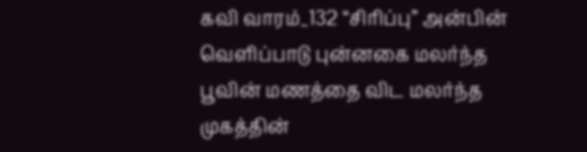கவி வாரம்_132 “சிரிப்பு” அன்பின் வெளிப்பாடு புன்னகை மலர்ந்த பூவின் மணத்தை விட மலர்ந்த முகத்தின்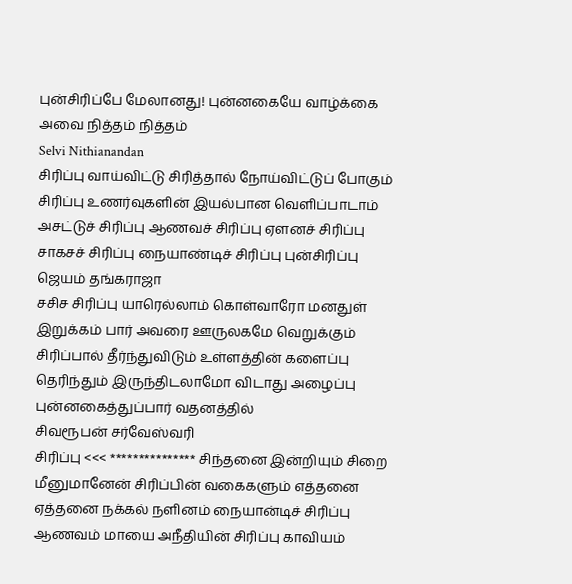புன்சிரிப்பே மேலானது! புன்னகையே வாழ்க்கை அவை நித்தம் நித்தம்
Selvi Nithianandan
சிரிப்பு வாய்விட்டு சிரித்தால் நோய்விட்டுப் போகும் சிரிப்பு உணர்வுகளின் இயல்பான வெளிப்பாடாம் அசட்டுச் சிரிப்பு ஆணவச் சிரிப்பு ஏளனச் சிரிப்பு சாகசச் சிரிப்பு நையாண்டிச் சிரிப்பு புன்சிரிப்பு
ஜெயம் தங்கராஜா
சசிச சிரிப்பு யாரெல்லாம் கொள்வாரோ மனதுள் இறுக்கம் பார் அவரை ஊருலகமே வெறுக்கும் சிரிப்பால் தீர்ந்துவிடும் உள்ளத்தின் களைப்பு தெரிந்தும் இருந்திடலாமோ விடாது அழைப்பு புன்னகைத்துப்பார் வதனத்தில்
சிவரூபன் சர்வேஸ்வரி
சிரிப்பு <<< *************** சிந்தனை இன்றியும் சிறை மீனுமானேன் சிரிப்பின் வகைகளும் எத்தனை ஏத்தனை நக்கல் நளினம் நையான்டிச் சிரிப்பு ஆணவம் மாயை அநீதியின் சிரிப்பு காவியம்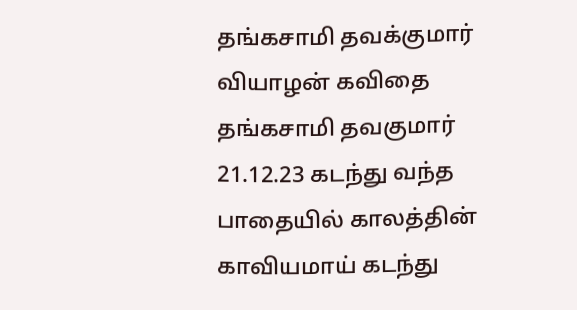தங்கசாமி தவக்குமார்
வியாழன் கவிதை தங்கசாமி தவகுமார் 21.12.23 கடந்து வந்த பாதையில் காலத்தின் காவியமாய் கடந்து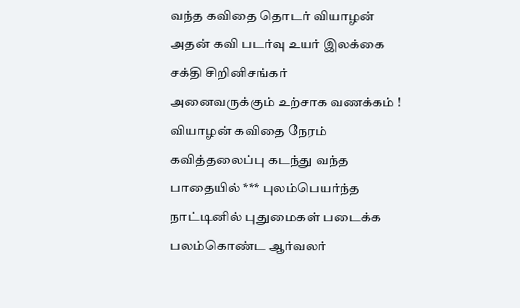வந்த கவிதை தொடர் வியாழன் அதன் கவி படர்வு உயர் இலக்கை
சக்தி சிறினிசங்கர்
அனைவருக்கும் உற்சாக வணக்கம் ! வியாழன் கவிதை நேரம் கவித்தலைப்பு கடந்து வந்த பாதையில் *** புலம்பெயர்ந்த நாட்டினில் புதுமைகள் படைக்க பலம்கொண்ட ஆர்வலர்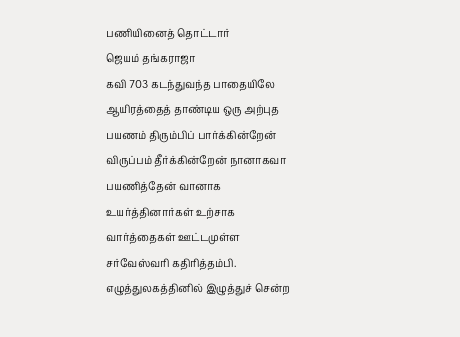பணியினைத் தொட்டார்
ஜெயம் தங்கராஜா
கவி 703 கடந்துவந்த பாதையிலே ஆயிரத்தைத் தாண்டிய ஒரு அற்புத பயணம் திரும்பிப் பார்க்கின்றேன் விருப்பம் தீர்க்கின்றேன் நானாகவா பயணித்தேன் வானாக உயர்த்தினார்கள் உற்சாக வார்த்தைகள் ஊட்டமுள்ள
சர்வேஸ்வரி கதிரித்தம்பி.
எழுத்துலகத்தினில் இழுத்துச் சென்ற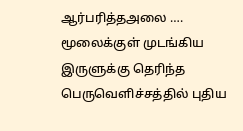ஆர்பரித்தஅலை …. மூலைக்குள் முடங்கிய இருளுக்கு தெரிந்த பெருவெளிச்சத்தில் புதிய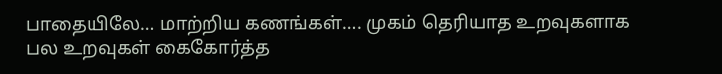பாதையிலே… மாற்றிய கணங்கள்…. முகம் தெரியாத உறவுகளாக பல உறவுகள் கைகோர்த்த